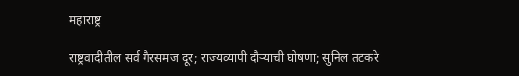महाराष्ट्र

राष्ट्रवादीतील सर्व गैरसमज दूर; राज्यव्यापी दौऱ्याची घोषणा; सुनिल तटकरे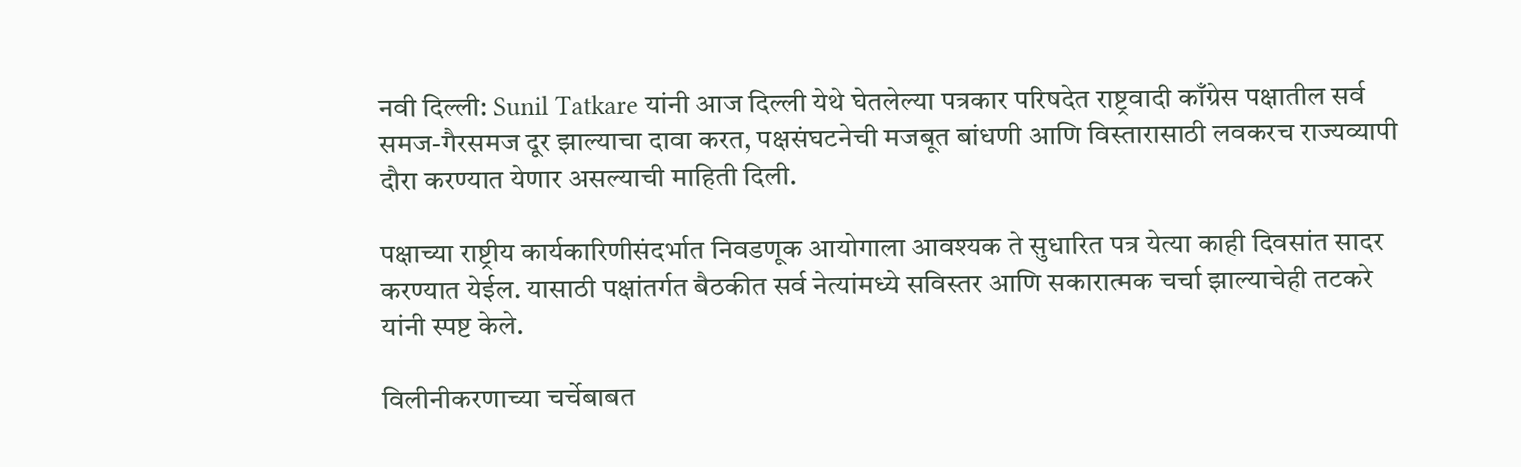नवी दिल्ली: Sunil Tatkare यांनी आज दिल्ली येथे घेतलेल्या पत्रकार परिषदेत राष्ट्रवादी काँग्रेस पक्षातील सर्व समज-गैरसमज दूर झाल्याचा दावा करत, पक्षसंघटनेची मजबूत बांधणी आणि विस्तारासाठी लवकरच राज्यव्यापी दौरा करण्यात येणार असल्याची माहिती दिली.

पक्षाच्या राष्ट्रीय कार्यकारिणीसंदर्भात निवडणूक आयोगाला आवश्यक ते सुधारित पत्र येत्या काही दिवसांत सादर करण्यात येईल. यासाठी पक्षांतर्गत बैठकीत सर्व नेत्यांमध्ये सविस्तर आणि सकारात्मक चर्चा झाल्याचेही तटकरे यांनी स्पष्ट केले.

विलीनीकरणाच्या चर्चेबाबत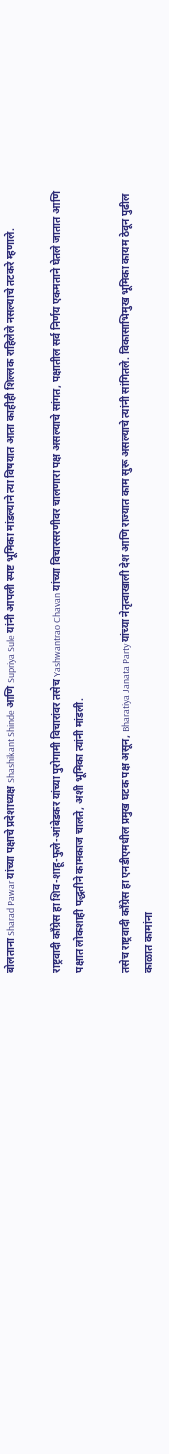बोलताना Sharad Pawar यांच्या पक्षाचे प्रदेशाध्यक्ष Shashikant Shinde आणि Supriya Sule यांनी आपली स्पष्ट भूमिका मांडल्याने त्या विषयात आता काहीही शिल्लक राहिलेले नसल्याचे तटकरे म्हणाले.

राष्ट्रवादी काँग्रेस हा शिव-शाहू-फुले-आंबेडकर यांच्या पुरोगामी विचारांवर तसेच Yashwantrao Chavan यांच्या विचारसरणीवर चालणारा पक्ष असल्याचे सांगत, पक्षातील सर्व निर्णय एकमताने घेतले जातात आणि पक्षात लोकशाही पद्धतीने कामकाज चालते, अशी भूमिका त्यांनी मांडली.

तसेच राष्ट्रवादी काँग्रेस हा एनडीएमधील प्रमुख घटक पक्ष असून, Bharatiya Janata Party यांच्या नेतृत्वाखाली देश आणि राज्यात काम सुरू असल्याचे त्यांनी सांगितले. विकासाभिमुख भूमिका कायम ठेवून पुढील काळात कामांना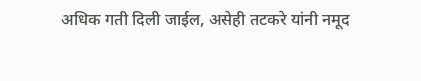अधिक गती दिली जाईल, असेही तटकरे यांनी नमूद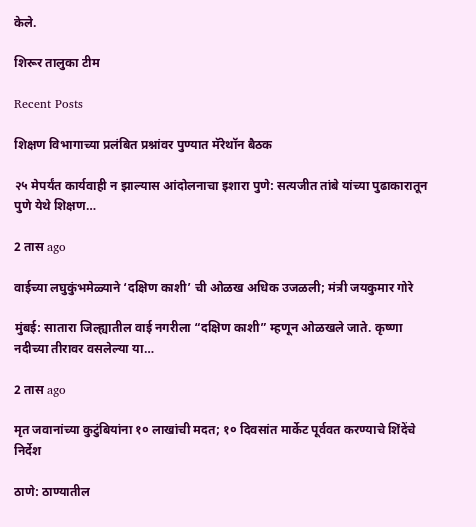केले.

शिरूर तालुका टीम

Recent Posts

शिक्षण विभागाच्या प्रलंबित प्रश्नांवर पुण्यात मॅरेथॉन बैठक

२५ मेपर्यंत कार्यवाही न झाल्यास आंदोलनाचा इशारा पुणे: सत्यजीत तांबे यांच्या पुढाकारातून पुणे येथे शिक्षण…

2 तास ago

वाईच्या लघुकुंभमेळ्याने ‘दक्षिण काशी’ ची ओळख अधिक उजळली; मंत्री जयकुमार गोरे

मुंबई: सातारा जिल्ह्यातील वाई नगरीला “दक्षिण काशी” म्हणून ओळखले जाते. कृष्णा नदीच्या तीरावर वसलेल्या या…

2 तास ago

मृत जवानांच्या कुटुंबियांना १० लाखांची मदत; १० दिवसांत मार्केट पूर्ववत करण्याचे शिंदेंचे निर्देश

ठाणे: ठाण्यातील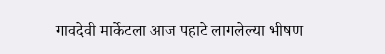गावदेवी मार्केटला आज पहाटे लागलेल्या भीषण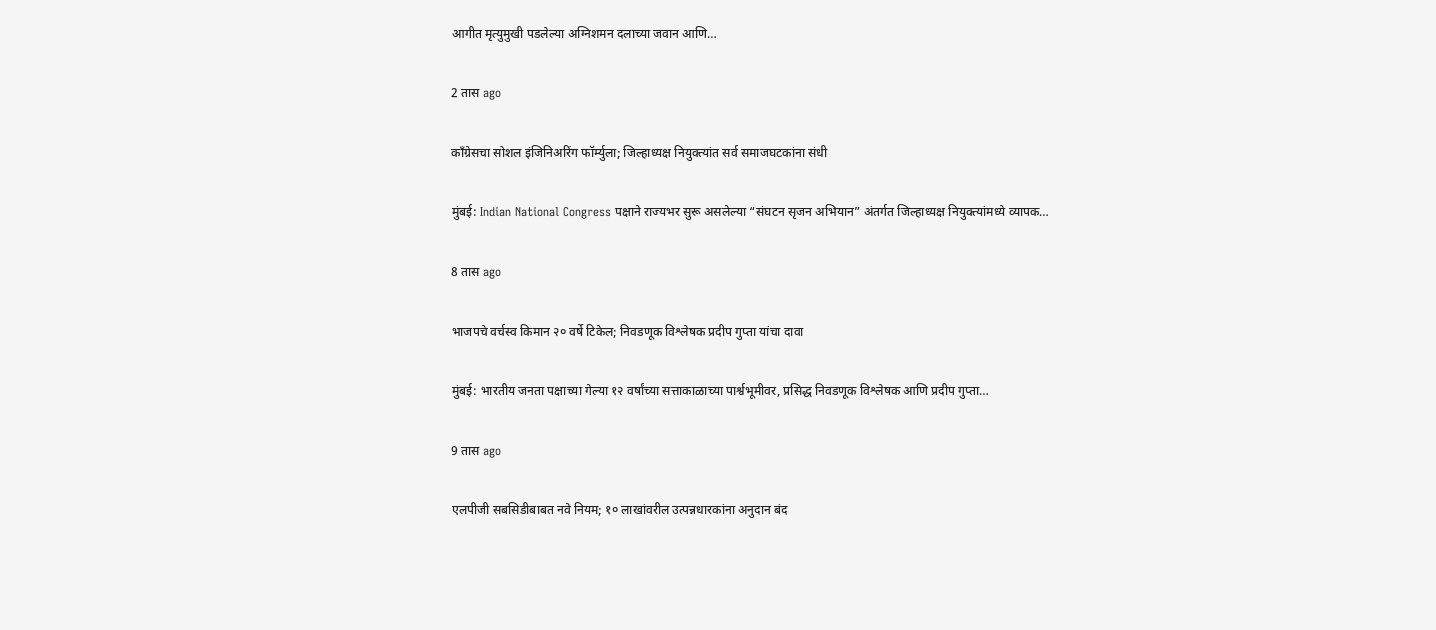आगीत मृत्युमुखी पडलेल्या अग्निशमन दलाच्या जवान आणि…

2 तास ago

काँग्रेसचा सोशल इंजिनिअरिंग फॉर्म्युला; जिल्हाध्यक्ष नियुक्त्यांत सर्व समाजघटकांना संधी

मुंबई: Indian National Congress पक्षाने राज्यभर सुरू असलेल्या “संघटन सृजन अभियान” अंतर्गत जिल्हाध्यक्ष नियुक्त्यांमध्ये व्यापक…

8 तास ago

भाजपचे वर्चस्व किमान २० वर्षे टिकेल; निवडणूक विश्लेषक प्रदीप गुप्ता यांचा दावा

मुंबई: भारतीय जनता पक्षाच्या गेल्या १२ वर्षांच्या सत्ताकाळाच्या पार्श्वभूमीवर, प्रसिद्ध निवडणूक विश्लेषक आणि प्रदीप गुप्ता…

9 तास ago

एलपीजी सबसिडीबाबत नवे नियम; १० लाखांवरील उत्पन्नधारकांना अनुदान बंद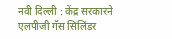नवी दिल्ली : केंद्र सरकारने एलपीजी गॅस सिलिंडर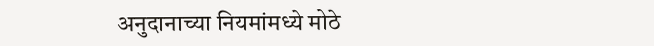अनुदानाच्या नियमांमध्ये मोठे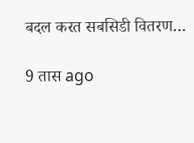बदल करत सबसिडी वितरण…

9 तास ago